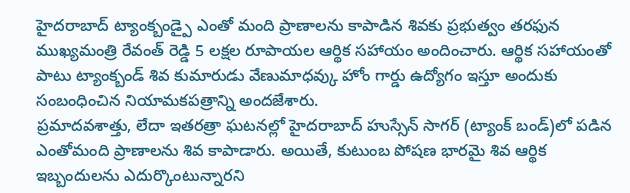హైదరాబాద్ ట్యాంక్బండ్పై ఎంతో మంది ప్రాణాలను కాపాడిన శివకు ప్రభుత్వం తరఫున ముఖ్యమంత్రి రేవంత్ రెడ్డి 5 లక్షల రూపాయల ఆర్థిక సహాయం అందించారు. ఆర్థిక సహాయంతో పాటు ట్యాంక్బండ్ శివ కుమారుడు వేణుమాధవ్కు హోం గార్డు ఉద్యోగం ఇస్తూ అందుకు సంబంధించిన నియామకపత్రాన్ని అందజేశారు.
ప్రమాదవశాత్తు, లేదా ఇతరత్రా ఘటనల్లో హైదరాబాద్ హుస్సేన్ సాగర్ (ట్యాంక్ బండ్)లో పడిన ఎంతోమంది ప్రాణాలను శివ కాపాడారు. అయితే, కుటుంబ పోషణ భారమై శివ ఆర్థిక ఇబ్బందులను ఎదుర్కొంటున్నారని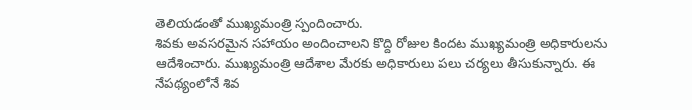తెలియడంతో ముఖ్యమంత్రి స్పందించారు.
శివకు అవసరమైన సహాయం అందించాలని కొద్ది రోజుల కిందట ముఖ్యమంత్రి అధికారులను ఆదేశించారు. ముఖ్యమంత్రి ఆదేశాల మేరకు అధికారులు పలు చర్యలు తీసుకున్నారు. ఈ నేపథ్యంలోనే శివ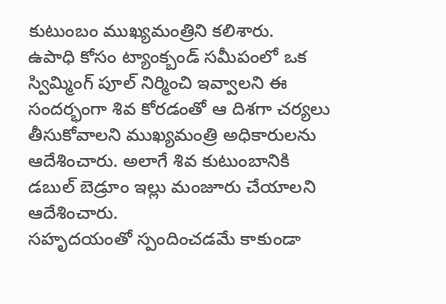కుటుంబం ముఖ్యమంత్రిని కలిశారు.
ఉపాధి కోసం ట్యాంక్బండ్ సమీపంలో ఒక స్విమ్మింగ్ పూల్ నిర్మించి ఇవ్వాలని ఈ సందర్భంగా శివ కోరడంతో ఆ దిశగా చర్యలు తీసుకోవాలని ముఖ్యమంత్రి అధికారులను ఆదేశించారు. అలాగే శివ కుటుంబానికి డబుల్ బెడ్రూం ఇల్లు మంజూరు చేయాలని ఆదేశించారు.
సహృదయంతో స్పందించడమే కాకుండా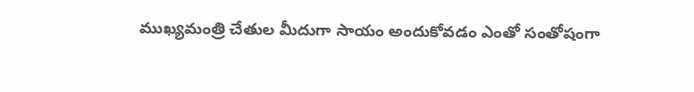ముఖ్యమంత్రి చేతుల మీదుగా సాయం అందుకోవడం ఎంతో సంతోషంగా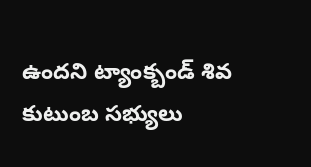ఉందని ట్యాంక్బండ్ శివ కుటుంబ సభ్యులు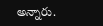అన్నారు.